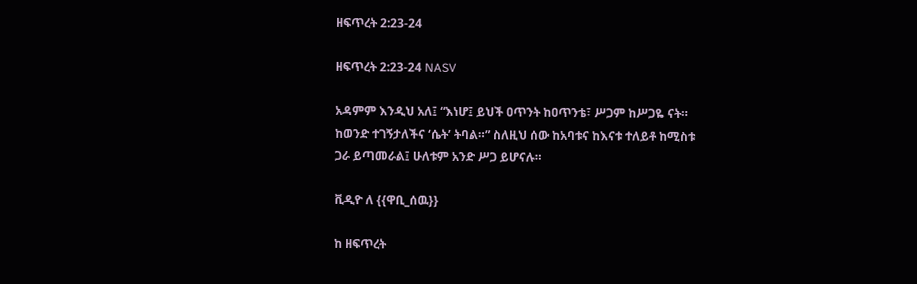ዘፍጥረት 2:23-24

ዘፍጥረት 2:23-24 NASV

አዳምም እንዲህ አለ፤ “እነሆ፤ ይህች ዐጥንት ከዐጥንቴ፣ ሥጋም ከሥጋዬ ናት። ከወንድ ተገኝታለችና ‘ሴት’ ትባል።” ስለዚህ ሰው ከአባቱና ከእናቱ ተለይቶ ከሚስቱ ጋራ ይጣመራል፤ ሁለቱም አንድ ሥጋ ይሆናሉ።

ቪዲዮ ለ {{ዋቢ_ሰዉ}}

ከ ዘፍጥረት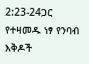2:23-24ጋር የተዛመዱ ነፃ የንባብ እቅዶች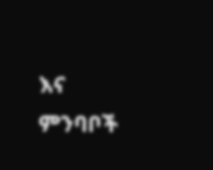እና ምንባቦች